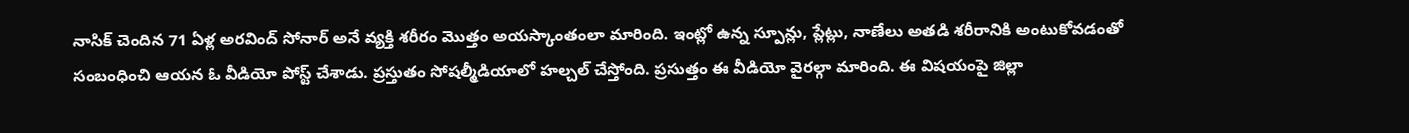నాసిక్ చెందిన 71 ఏళ్ల అరవింద్ సోనార్ అనే వ్యక్తి శరీరం మొత్తం అయస్కాంతంలా మారింది. ఇంట్లో ఉన్న స్పూన్లు, ప్లేట్లు, నాణేలు అతడి శరీరానికి అంటుకోవడంతో సంబంధించి ఆయన ఓ వీడియో పోస్ట్ చేశాడు. ప్రస్తుతం సోషల్మీడియాలో హల్చల్ చేస్తోంది. ప్రసుత్తం ఈ వీడియో వైరల్గా మారింది. ఈ విషయంపై జిల్లా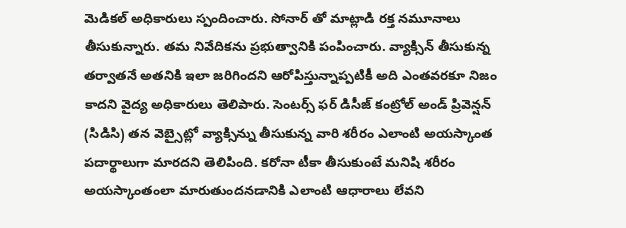మెడికల్ అధికారులు స్పందించారు. సోనార్ తో మాట్లాడి రక్త నమూనాలు తీసుకున్నారు. తమ నివేదికను ప్రభుత్వానికి పంపించారు. వ్యాక్సిన్ తీసుకున్న తర్వాతనే అతనికి ఇలా జరిగిందని ఆరోపిస్తున్నాప్పటికీ అది ఎంతవరకూ నిజం కాదని వైద్య అధికారులు తెలిపారు. సెంటర్స్ ఫర్ డిసీజ్ కంట్రోల్ అండ్ ప్రివెన్షన్ (సిడిసి) తన వెబ్సైట్లో వ్యాక్సిన్ను తీసుకున్న వారి శరీరం ఎలాంటి అయస్కాంత పదార్థాలుగా మారదని తెలిపింది. కరోనా టీకా తీసుకుంటే మనిషి శరీరం అయస్కాంతంలా మారుతుందనడానికి ఎలాంటి ఆధారాలు లేవని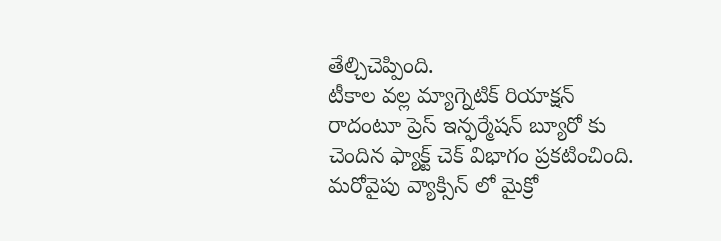తేల్చిచెప్పింది.
టీకాల వల్ల మ్యాగ్నెటిక్ రియాక్షన్ రాదంటూ ప్రెస్ ఇన్ఫర్మేషన్ బ్యూరో కు చెందిన ఫ్యాక్ట్ చెక్ విభాగం ప్రకటించింది. మరోవైపు వ్యాక్సిన్ లో మైక్రో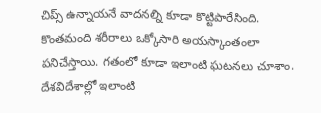చిప్స్ ఉన్నాయనే వాదనల్ని కూడా కొట్టిపారేసింది. కొంతమంది శరీరాలు ఒక్కోసారి అయస్కాంతంలా పనిచేస్తాయి. గతంలో కూడా ఇలాంటి ఘటనలు చూశాం. దేశవిదేశాల్లో ఇలాంటి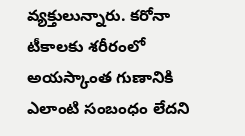వ్యక్తులున్నారు. కరోనా టీకాలకు శరీరంలో అయస్కాంత గుణానికి ఎలాంటి సంబంధం లేదని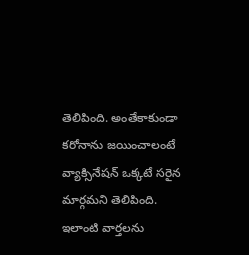తెలిపింది. అంతేకాకుండా కరోనాను జయించాలంటే వ్యాక్సినేషన్ ఒక్కటే సరైన మార్గమని తెలిపింది. ఇలాంటి వార్తలను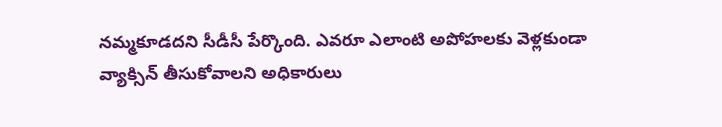నమ్మకూడదని సీడీసీ పేర్కొంది. ఎవరూ ఎలాంటి అపోహలకు వెళ్లకుండా వ్యాక్సిన్ తీసుకోవాలని అధికారులు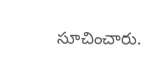సూచించారు.